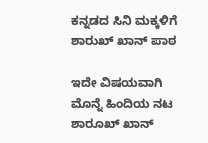ಕನ್ನಡದ ಸಿನಿ ಮಕ್ಕಳಿಗೆ ಶಾರುಖ್ ಖಾನ್ ಪಾಠ

ಇದೇ ವಿಷಯವಾಗಿ ಮೊನ್ನೆ ಹಿಂದಿಯ ನಟ ಶಾರೂಖ್ ಖಾನ್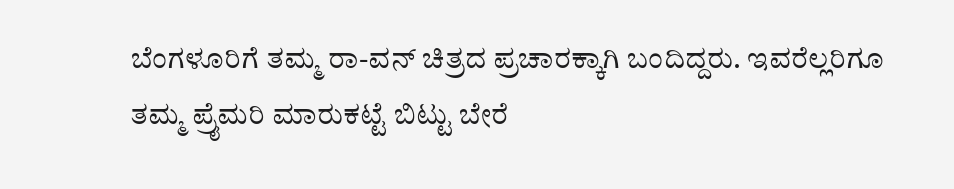ಬೆಂಗಳೂರಿಗೆ ತಮ್ಮ ರಾ-ವನ್ ಚಿತ್ರದ ಪ್ರಚಾರಕ್ಕಾಗಿ ಬಂದಿದ್ದರು. ಇವರೆಲ್ಲರಿಗೂ ತಮ್ಮ ಪ್ರೈಮರಿ ಮಾರುಕಟ್ಟೆ ಬಿಟ್ಟು ಬೇರೆ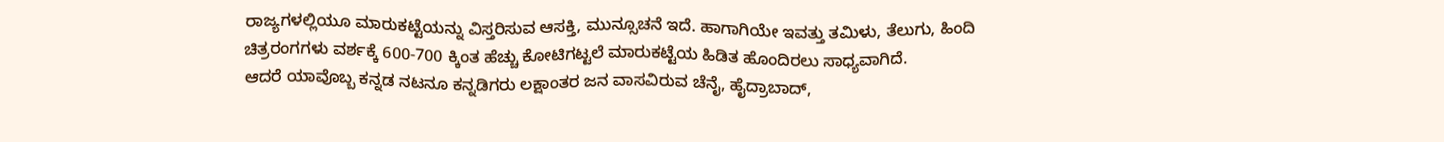ರಾಜ್ಯಗಳಲ್ಲಿಯೂ ಮಾರುಕಟ್ಟೆಯನ್ನು ವಿಸ್ತರಿಸುವ ಆಸಕ್ತಿ, ಮುನ್ಸೂಚನೆ ಇದೆ. ಹಾಗಾಗಿಯೇ ಇವತ್ತು ತಮಿಳು, ತೆಲುಗು, ಹಿಂದಿ ಚಿತ್ರರಂಗಗಳು ವರ್ಶಕ್ಕೆ 600-700 ಕ್ಕಿಂತ ಹೆಚ್ಚು ಕೋಟಿಗಟ್ಟಲೆ ಮಾರುಕಟ್ಟೆಯ ಹಿಡಿತ ಹೊಂದಿರಲು ಸಾಧ್ಯವಾಗಿದೆ.
ಆದರೆ ಯಾವೊಬ್ಬ ಕನ್ನಡ ನಟನೂ ಕನ್ನಡಿಗರು ಲಕ್ಷಾಂತರ ಜನ ವಾಸವಿರುವ ಚೆನೈ, ಹೈದ್ರಾಬಾದ್,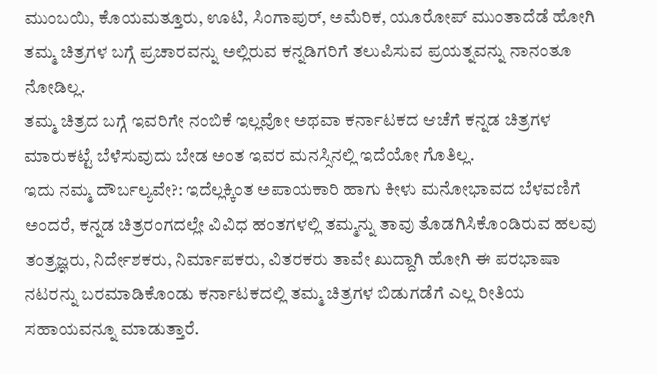ಮುಂಬಯಿ, ಕೊಯಮತ್ತೂರು, ಊಟಿ, ಸಿಂಗಾಪುರ್, ಅಮೆರಿಕ, ಯೂರೋಪ್ ಮುಂತಾದೆಡೆ ಹೋಗಿ ತಮ್ಮ ಚಿತ್ರಗಳ ಬಗ್ಗೆ ಪ್ರಚಾರವನ್ನು ಅಲ್ಲಿರುವ ಕನ್ನಡಿಗರಿಗೆ ತಲುಪಿಸುವ ಪ್ರಯತ್ನವನ್ನು ನಾನಂತೂ ನೋಡಿಲ್ಲ.
ತಮ್ಮ ಚಿತ್ರದ ಬಗ್ಗೆ ಇವರಿಗೇ ನಂಬಿಕೆ ಇಲ್ಲವೋ ಅಥವಾ ಕರ್ನಾಟಕದ ಆಚೆಗೆ ಕನ್ನಡ ಚಿತ್ರಗಳ ಮಾರುಕಟ್ಟೆ ಬೆಳೆಸುವುದು ಬೇಡ ಅಂತ ಇವರ ಮನಸ್ಸಿನಲ್ಲಿ ಇದೆಯೋ ಗೊತಿಲ್ಲ.
ಇದು ನಮ್ಮ ದೌರ್ಬಲ್ಯವೇ?: ಇದೆಲ್ಲಕ್ಕಿಂತ ಅಪಾಯಕಾರಿ ಹಾಗು ಕೀಳು ಮನೋಭಾವದ ಬೆಳವಣಿಗೆ ಅಂದರೆ, ಕನ್ನಡ ಚಿತ್ರರಂಗದಲ್ಲೇ ವಿವಿಧ ಹಂತಗಳಲ್ಲಿ ತಮ್ಮನ್ನು ತಾವು ತೊಡಗಿಸಿಕೊಂಡಿರುವ ಹಲವು ತಂತ್ರಜ್ಞರು, ನಿರ್ದೇಶಕರು, ನಿರ್ಮಾಪಕರು, ವಿತರಕರು ತಾವೇ ಖುದ್ದಾಗಿ ಹೋಗಿ ಈ ಪರಭಾಷಾ ನಟರನ್ನು ಬರಮಾಡಿಕೊಂಡು ಕರ್ನಾಟಕದಲ್ಲಿ ತಮ್ಮ ಚಿತ್ರಗಳ ಬಿಡುಗಡೆಗೆ ಎಲ್ಲ ರೀತಿಯ ಸಹಾಯವನ್ನೂ ಮಾಡುತ್ತಾರೆ.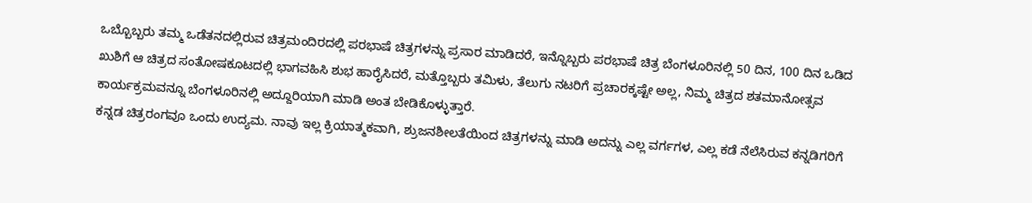ಒಬ್ಬೊಬ್ಬರು ತಮ್ಮ ಒಡೆತನದಲ್ಲಿರುವ ಚಿತ್ರಮಂದಿರದಲ್ಲಿ ಪರಭಾಷೆ ಚಿತ್ರಗಳನ್ನು ಪ್ರಸಾರ ಮಾಡಿದರೆ, ಇನ್ನೊಬ್ಬರು ಪರಭಾಷೆ ಚಿತ್ರ ಬೆಂಗಳೂರಿನಲ್ಲಿ 50 ದಿನ, 100 ದಿನ ಒಡಿದ ಖುಶಿಗೆ ಆ ಚಿತ್ರದ ಸಂತೋಷಕೂಟದಲ್ಲಿ ಭಾಗವಹಿಸಿ ಶುಭ ಹಾರೈಸಿದರೆ, ಮತ್ತೊಬ್ಬರು ತಮಿಳು, ತೆಲುಗು ನಟರಿಗೆ ಪ್ರಚಾರಕ್ಕಷ್ಟೇ ಅಲ್ಲ, ನಿಮ್ಮ ಚಿತ್ರದ ಶತಮಾನೋತ್ಸವ ಕಾರ್ಯಕ್ರಮವನ್ನೂ ಬೆಂಗಳೂರಿನಲ್ಲಿ ಅದ್ದೂರಿಯಾಗಿ ಮಾಡಿ ಅಂತ ಬೇಡಿಕೊಳ್ಳುತ್ತಾರೆ.
ಕನ್ನಡ ಚಿತ್ರರಂಗವೂ ಒಂದು ಉದ್ಯಮ. ನಾವು ಇಲ್ಲ ಕ್ರಿಯಾತ್ಮಕವಾಗಿ, ಶ್ರುಜನಶೀಲತೆಯಿಂದ ಚಿತ್ರಗಳನ್ನು ಮಾಡಿ ಅದನ್ನು ಎಲ್ಲ ವರ್ಗಗಳ, ಎಲ್ಲ ಕಡೆ ನೆಲೆಸಿರುವ ಕನ್ನಡಿಗರಿಗೆ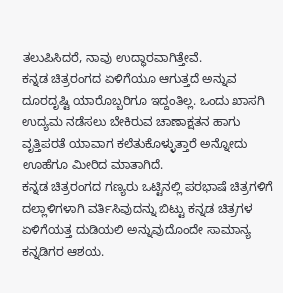ತಲುಪಿಸಿದರೆ, ನಾವು ಉದ್ಧಾರವಾಗಿತ್ತೇವೆ.
ಕನ್ನಡ ಚಿತ್ರರಂಗದ ಏಳಿಗೆಯೂ ಆಗುತ್ತದೆ ಅನ್ನುವ ದೂರದೃಷ್ಟಿ ಯಾರೊಬ್ಬರಿಗೂ ಇದ್ದಂತಿಲ್ಲ. ಒಂದು ಖಾಸಗಿ ಉದ್ಯಮ ನಡೆಸಲು ಬೇಕಿರುವ ಚಾಣಾಕ್ಷತನ ಹಾಗು ವೃತ್ತಿಪರತೆ ಯಾವಾಗ ಕಲೆತುಕೊಳ್ಳುತ್ತಾರೆ ಅನ್ನೋದು ಊಹೆಗೂ ಮೀರಿದ ಮಾತಾಗಿದೆ.
ಕನ್ನಡ ಚಿತ್ರರಂಗದ ಗಣ್ಯರು ಒಟ್ಟಿನಲ್ಲಿ ಪರಭಾಷೆ ಚಿತ್ರಗಳಿಗೆ ದಲ್ಲಾಳಿಗಳಾಗಿ ವರ್ತಿಸಿವುದನ್ನು ಬಿಟ್ಟು ಕನ್ನಡ ಚಿತ್ರಗಳ ಏಳಿಗೆಯತ್ತ ದುಡಿಯಲಿ ಅನ್ನುವುದೊಂದೇ ಸಾಮಾನ್ಯ ಕನ್ನಡಿಗರ ಆಶಯ.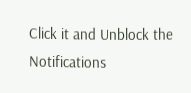Click it and Unblock the Notifications